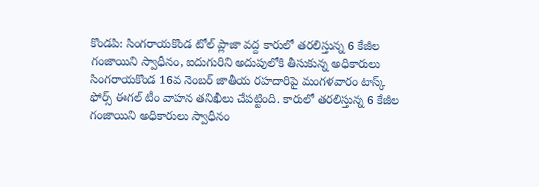కొండపి: సింగరాయకొండ టోల్ ప్లాజా వద్ద కారులో తరలిస్తున్న 6 కేజీల గంజాయిని స్వాధీనం, ఐదుగురిని అదుపులోకి తీసుకున్న అధికారులు
సింగరాయకొండ 16వ నెంబర్ జాతీయ రహదారిపై మంగళవారం టాస్క్ ఫోర్స్ ఈగల్ టీం వాహన తనిఖీలు చేపట్టింది. కారులో తరలిస్తున్న 6 కేజీల గంజాయిని అధికారులు స్వాధీనం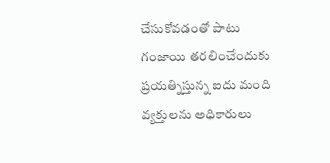చేసుకోవడంతో పాటు గంజాయి తరలించేందుకు ప్రయత్నిస్తున్న ఐదు మంది వ్యక్తులను అధికారులు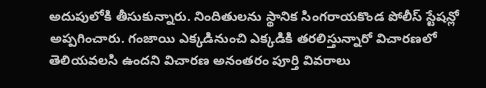అదుపులోకి తీసుకున్నారు. నిందితులను స్థానిక సింగరాయకొండ పోలీస్ స్టేషన్లో అప్పగించారు. గంజాయి ఎక్కడినుంచి ఎక్కడికి తరలిస్తున్నారో విచారణలో తెలియవలసి ఉందని విచారణ అనంతరం పూర్తి వివరాలు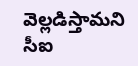వెల్లడిస్తామని సీఐ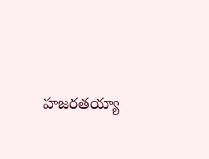హజరతయ్యా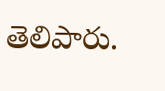తెలిపారు.